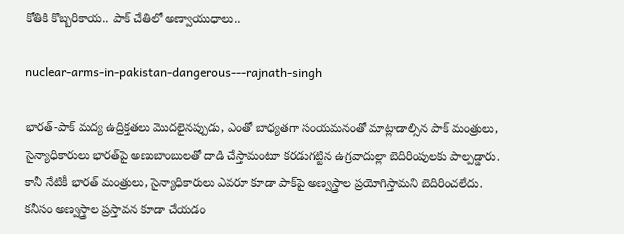కోతికి కొబ్బరికాయ.. పాక్‌ చేతిలో అణ్వాయుధాలు..

nuclear-arms-in-pakistan-dangerous---rajnath-singh

భారత్‌-పాక్‌ మద్య ఉద్రిక్తతలు మొదలైనప్పుడు, ఎంతో బాధ్యతగా సంయమనంతో మాట్లాడాల్సిన పాక్‌ మంత్రులు, సైన్యాధికారులు భారత్‌పై అణుబాంబులతో దాడి చేస్తామంటూ కరడుగట్టిన ఉగ్రవాదుల్లా బెదిరింపులకు పాల్పడ్డారు. కానీ నేటికీ భారత్‌ మంత్రులు, సైన్యాధికారులు ఎవరూ కూడా పాక్‌పై అణ్వస్త్రాల ప్రయోగిస్తామని బెదిరించలేదు. కనీసం అణ్వస్త్రాల ప్రస్తావన కూడా చేయడం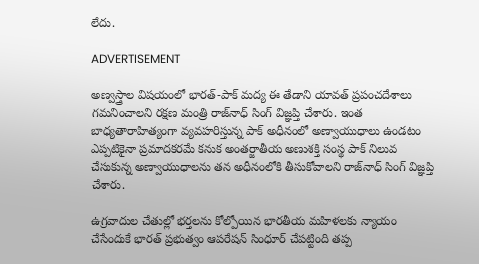లేదు.

ADVERTISEMENT

అణ్వస్త్రాల విషయంలో భారత్‌-పాక్‌ మద్య ఈ తేడాని యావత్ ప్రపంచదేశాలు గమనించాలని రక్షణ మంత్రి రాజ్‌నాధ్ సింగ్‌ విజ్ఞప్తి చేశారు. ఇంత బాధ్యతారాహిత్యంగా వ్యవహరిస్తున్న పాక్‌ అధీనంలో అణ్వాయుధాలు ఉండటం ఎప్పటికైనా ప్రమాదకరమే కనుక అంతర్జాతీయ అణుశక్తి సంస్థ పాక్‌ నిలువ చేసుకున్న అణ్వాయుధాలను తన అధీనంలోకి తీసుకోవాలని రాజ్‌నాధ్ సింగ్‌ విజ్ఞప్తి చేశారు.

ఉగ్రవాదుల చేతుల్లో భర్తలను కోల్పోయిన భారతీయ మహిళలకు న్యాయం చేసేందుకే భారత్‌ ప్రభుత్వం ఆపరేషన్ సింధూర్‌ చేపట్టింది తప్ప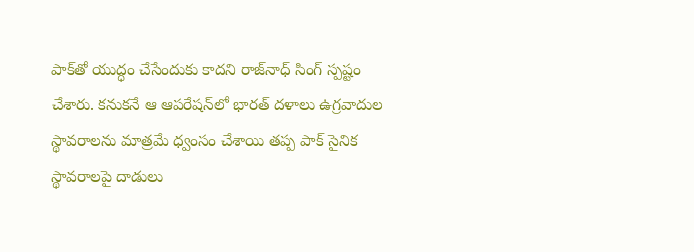పాక్‌తో యుద్ధం చేసేందుకు కాదని రాజ్‌నాధ్ సింగ్‌ స్పష్టం చేశారు. కనుకనే ఆ ఆపరేషన్‌లో భారత్‌ దళాలు ఉగ్రవాదుల స్థావరాలను మాత్రమే ధ్వంసం చేశాయి తప్ప పాక్‌ సైనిక స్థావరాలపై దాడులు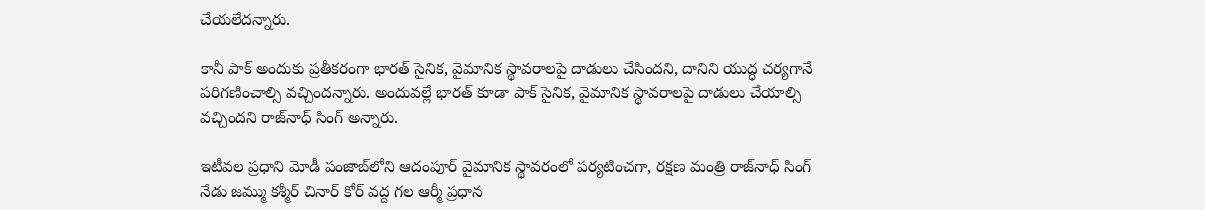చేయలేదన్నారు.

కానీ పాక్‌ అందుకు ప్రతీకరంగా భారత్‌ సైనిక, వైమానిక స్థావరాలపై దాడులు చేసిందని, దానిని యుద్ధ చర్యగానే పరిగణించాల్సి వచ్చిందన్నారు. అందువల్లే భారత్‌ కూడా పాక్‌ సైనిక, వైమానిక స్థావరాలపై దాడులు చేయాల్సి వచ్చిందని రాజ్‌నాధ్ సింగ్‌ అన్నారు.

ఇటీవల ప్రధాని మోడీ పంజాబ్‌లోని ఆదంపూర్ వైమానిక స్థావరంలో పర్యటించగా, రక్షణ మంత్రి రాజ్‌నాధ్ సింగ్‌ నేడు జమ్ము కశ్మీర్‌ చినార్ కోర్ వద్ద గల ఆర్మీ ప్రధాన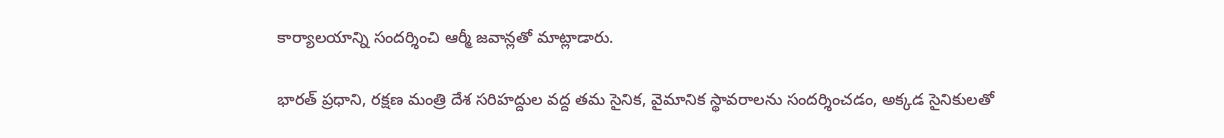కార్యాలయాన్ని సందర్శించి ఆర్మీ జవాన్లతో మాట్లాడారు.

భారత్‌ ప్రధాని, రక్షణ మంత్రి దేశ సరిహద్దుల వద్ద తమ సైనిక, వైమానిక స్థావరాలను సందర్శించడం, అక్కడ సైనికులతో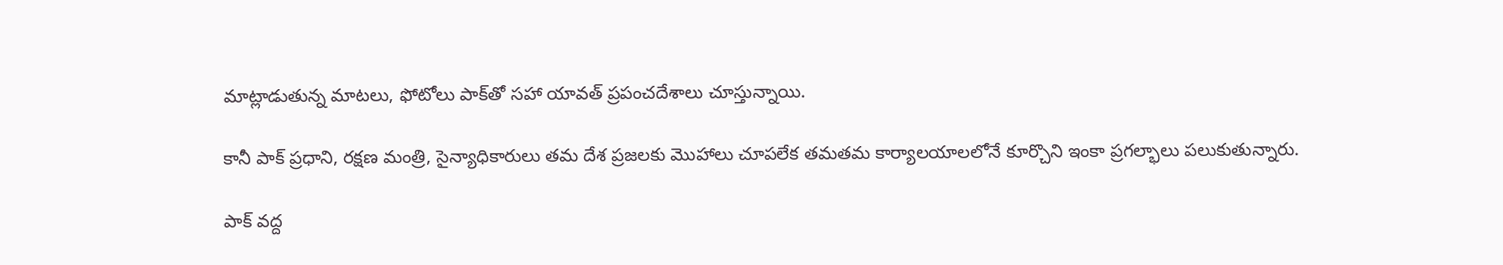మాట్లాడుతున్న మాటలు, ఫోటోలు పాక్‌తో సహా యావత్ ప్రపంచదేశాలు చూస్తున్నాయి.

కానీ పాక్‌ ప్రధాని, రక్షణ మంత్రి, సైన్యాధికారులు తమ దేశ ప్రజలకు మొహాలు చూపలేక తమతమ కార్యాలయాలలోనే కూర్చొని ఇంకా ప్రగల్భాలు పలుకుతున్నారు.

పాక్‌ వద్ద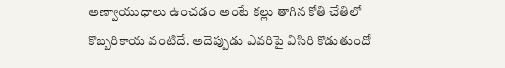అణ్వాయుధాలు ఉంచడం అంటే కల్లు తాగిన కోతి చేతిలో కొబ్బరికాయ వంటిదే. అదెప్పుడు ఎవరిపై విసిరి కొడుతుందో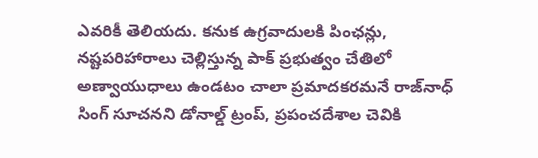ఎవరికీ తెలియదు. కనుక ఉగ్రవాదులకి పింఛన్లు, నష్టపరిహారాలు చెల్లిస్తున్న పాక్‌ ప్రభుత్వం చేతిలో అణ్వాయుధాలు ఉండటం చాలా ప్రమాదకరమనే రాజ్‌నాధ్ సింగ్‌ సూచనని డోనాల్డ్ ట్రంప్‌, ప్రపంచదేశాల చెవికి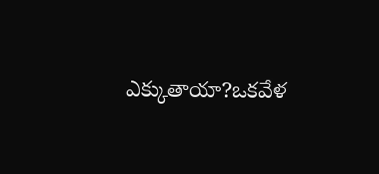ఎక్కుతాయా?ఒకవేళ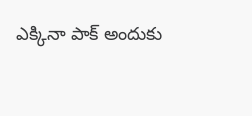ఎక్కినా పాక్‌ అందుకు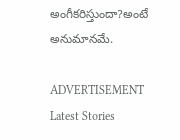అంగీకరిస్తుందా?అంటే అనుమానమే.

ADVERTISEMENT
Latest Stories